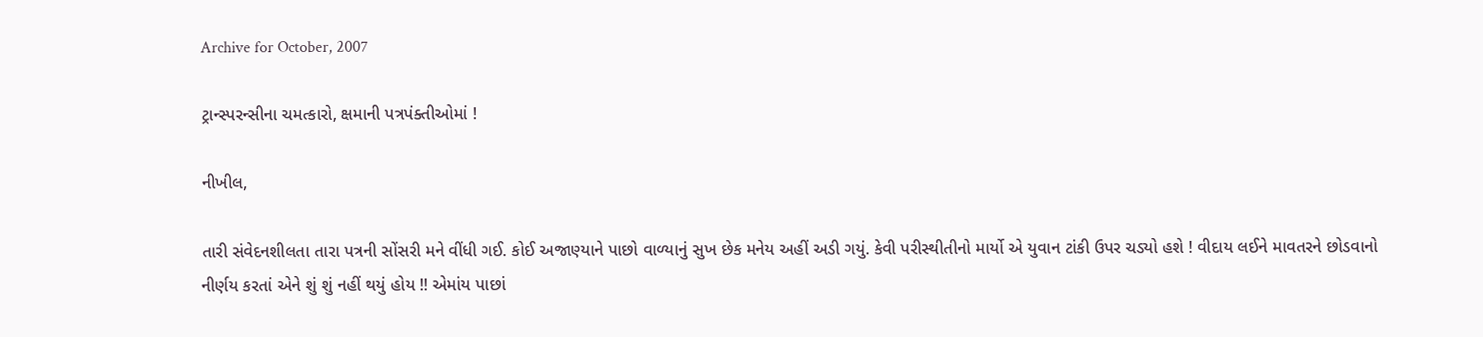Archive for October, 2007

ટ્રાન્સ્પરન્સીના ચમત્કારો, ક્ષમાની પત્રપંક્તીઓમાં !

નીખીલ,

તારી સંવેદનશીલતા તારા પત્રની સોંસરી મને વીંધી ગઈ. કોઈ અજાણ્યાને પાછો વાળ્યાનું સુખ છેક મનેય અહીં અડી ગયું. કેવી પરીસ્થીતીનો માર્યો એ યુવાન ટાંકી ઉપર ચડ્યો હશે ! વીદાય લઈને માવતરને છોડવાનો નીર્ણય કરતાં એને શું શું નહીં થયું હોય !! એમાંય પાછાં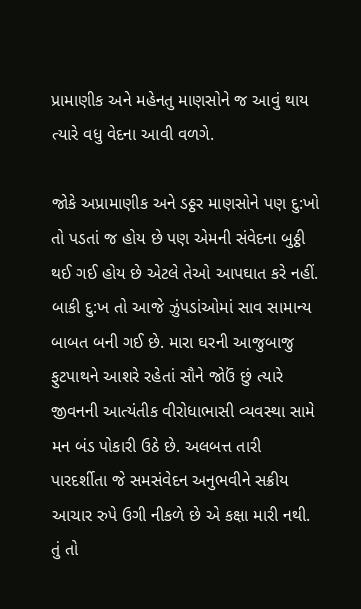પ્રામાણીક અને મહેનતુ માણસોને જ આવું થાય ત્યારે વધુ વેદના આવી વળગે.

જોકે અપ્રામાણીક અને ડઠ્ઠર માણસોને પણ દુ:ખો તો પડતાં જ હોય છે પણ એમની સંવેદના બુઠ્ઠી થઈ ગઈ હોય છે એટલે તેઓ આપઘાત કરે નહીં. બાકી દુ:ખ તો આજે ઝુંપડાંઓમાં સાવ સામાન્ય બાબત બની ગઈ છે. મારા ઘરની આજુબાજુ ફુટપાથને આશરે રહેતાં સૌને જોઉં છું ત્યારે જીવનની આત્યંતીક વીરોધાભાસી વ્યવસ્થા સામે મન બંડ પોકારી ઉઠે છે. અલબત્ત તારી પારદર્શીતા જે સમસંવેદન અનુભવીને સક્રીય આચાર રુપે ઉગી નીકળે છે એ કક્ષા મારી નથી. તું તો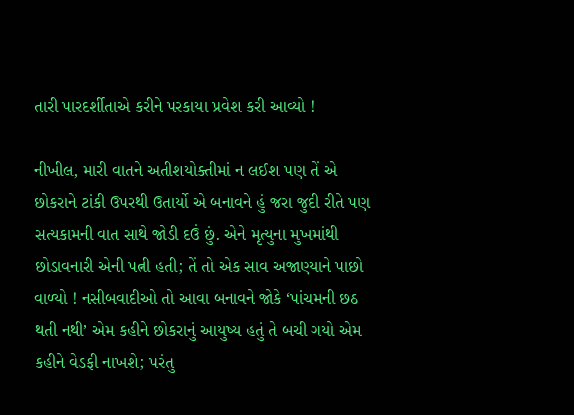તારી પારદર્શીતાએ કરીને પરકાયા પ્રવેશ કરી આવ્યો !

નીખીલ, મારી વાતને અતીશયોક્તીમાં ન લઈશ પણ તેં એ છોકરાને ટાંકી ઉપરથી ઉતાર્યો એ બનાવને હું જરા જુદી રીતે પણ સત્યકામની વાત સાથે જોડી દઉં છું. એને મૃત્યુના મુખમાંથી છોડાવનારી એની પત્ની હતી; તેં તો એક સાવ અજાણ્યાને પાછો વાળ્યો ! નસીબવાદીઓ તો આવા બનાવને જોકે ‘પાંચમની છઠ થતી નથી’ એમ કહીને છોકરાનું આયુષ્ય હતું તે બચી ગયો એમ કહીને વેડફી નાખશે; પરંતુ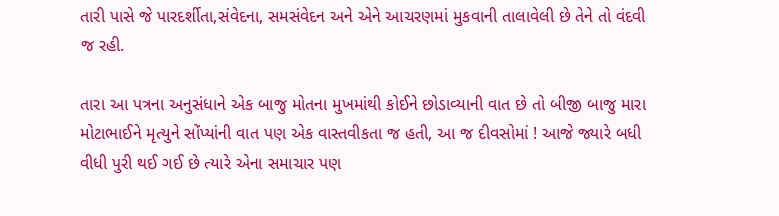તારી પાસે જે પારદર્શીતા,સંવેદના, સમસંવેદન અને એને આચરણમાં મુકવાની તાલાવેલી છે તેને તો વંદવી જ રહી.

તારા આ પત્રના અનુસંધાને એક બાજુ મોતના મુખમાંથી કોઈને છોડાવ્યાની વાત છે તો બીજી બાજુ મારા મોટાભાઈને મૃત્યુને સોંપ્યાંની વાત પણ એક વાસ્તવીકતા જ હતી, આ જ દીવસોમાં ! આજે જ્યારે બધી વીધી પુરી થઈ ગઈ છે ત્યારે એના સમાચાર પણ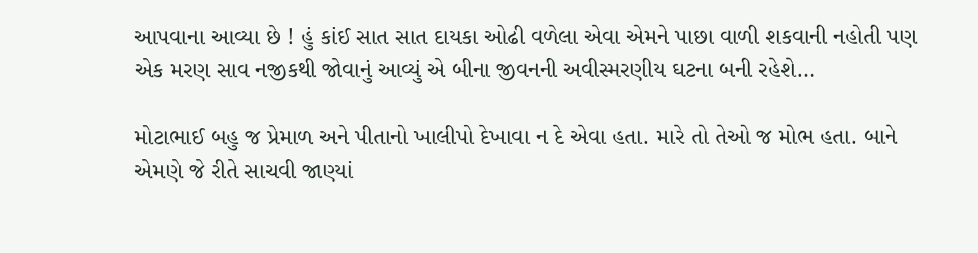આપવાના આવ્યા છે ! હું કાંઈ સાત સાત દાયકા ઓઢી વળેલા એવા એમને પાછા વાળી શકવાની નહોતી પણ એક મરણ સાવ નજીકથી જોવાનું આવ્યું એ બીના જીવનની અવીસ્મરણીય ઘટના બની રહેશે…

મોટાભાઈ બહુ જ પ્રેમાળ અને પીતાનો ખાલીપો દેખાવા ન દે એવા હતા. મારે તો તેઓ જ મોભ હતા. બાને એમણે જે રીતે સાચવી જાણ્યાં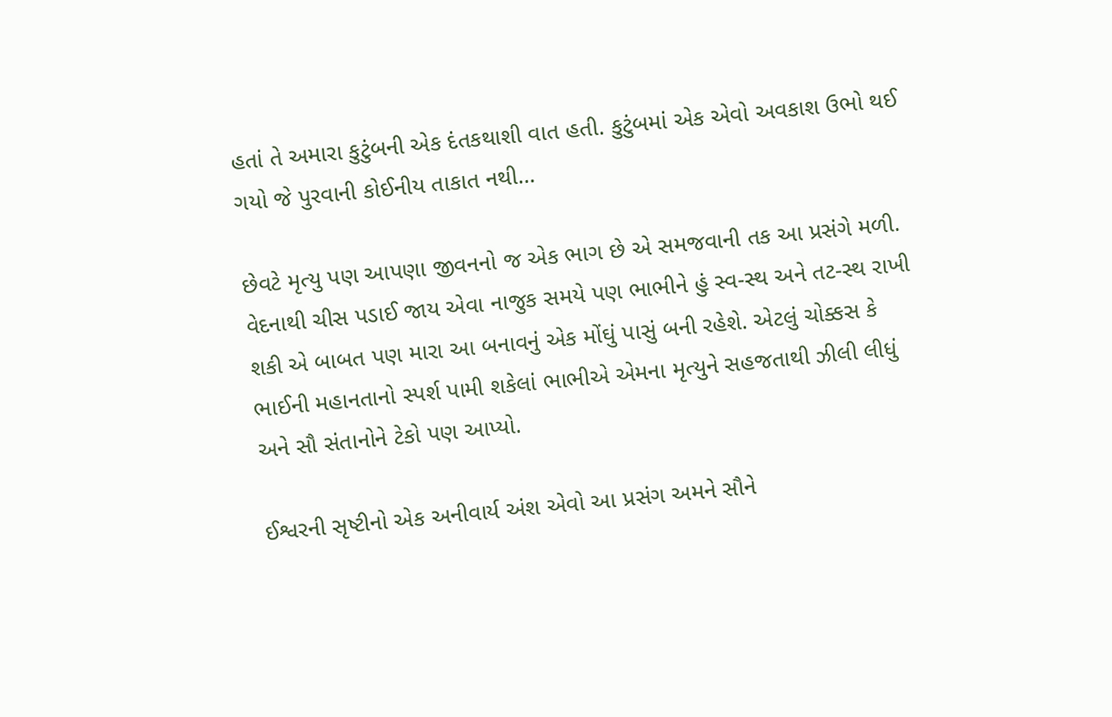હતાં તે અમારા કુટુંબની એક દંતકથાશી વાત હતી. કુટુંબમાં એક એવો અવકાશ ઉભો થઈ ગયો જે પુરવાની કોઈનીય તાકાત નથી…

છેવટે મૃત્યુ પણ આપણા જીવનનો જ એક ભાગ છે એ સમજવાની તક આ પ્રસંગે મળી. વેદનાથી ચીસ પડાઈ જાય એવા નાજુક સમયે પણ ભાભીને હું સ્વ-સ્થ અને તટ-સ્થ રાખી શકી એ બાબત પણ મારા આ બનાવનું એક મોંઘું પાસું બની રહેશે. એટલું ચોક્કસ કે ભાઈની મહાનતાનો સ્પર્શ પામી શકેલાં ભાભીએ એમના મૃત્યુને સહજતાથી ઝીલી લીધું અને સૌ સંતાનોને ટેકો પણ આપ્યો.

ઈશ્વરની સૃષ્ટીનો એક અનીવાર્ય અંશ એવો આ પ્રસંગ અમને સૌને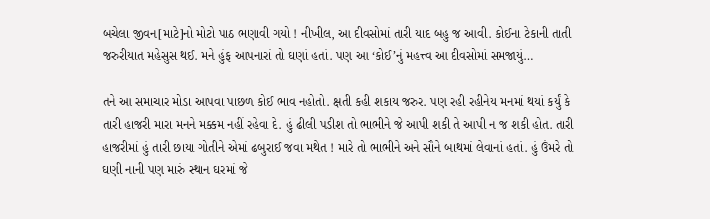બચેલા જીવન[માટે]નો મોટો પાઠ ભણાવી ગયો ! નીખીલ, આ દીવસોમાં તારી યાદ બહુ જ આવી. કોઈના ટેકાની તાતી જરુરીયાત મહેસુસ થઈ. મને હુંફ આપનારાં તો ઘણાં હતાં. પણ આ ‘કોઈ’નું મહત્ત્વ આ દીવસોમાં સમજાયું…

તને આ સમાચાર મોડા આપવા પાછળ કોઈ ભાવ નહોતો. ક્ષતી કહી શકાય જરુર. પણ રહી રહીનેય મનમાં થયાં કર્યું કે તારી હાજરી મારા મનને મક્કમ નહીં રહેવા દે. હું ઢીલી પડીશ તો ભાભીને જે આપી શકી તે આપી ન જ શકી હોત. તારી હાજરીમાં હું તારી છાયા ગોતીને એમાં ઢબુરાઈ જવા મથેત ! મારે તો ભાભીને અને સૌને બાથમાં લેવાનાં હતાં. હું ઉંમરે તો ઘણી નાની પણ મારું સ્થાન ઘરમાં જે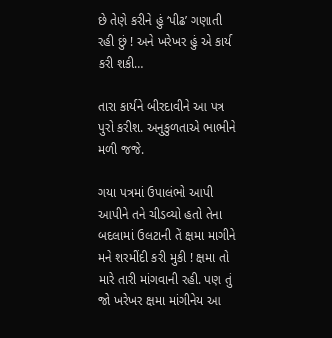છે તેણે કરીને હું ‘પીઢ’ ગણાતી રહી છું ! અને ખરેખર હું એ કાર્ય કરી શકી…

તારા કાર્યને બીરદાવીને આ પત્ર પુરો કરીશ. અનુકુળતાએ ભાભીને મળી જજે.

ગયા પત્રમાં ઉપાલંભો આપી આપીને તને ચીડવ્યો હતો તેના બદલામાં ઉલટાની તેં ક્ષમા માગીને મને શરમીંદી કરી મુકી ! ક્ષમા તો મારે તારી માંગવાની રહી. પણ તું જો ખરેખર ક્ષમા માંગીનેય આ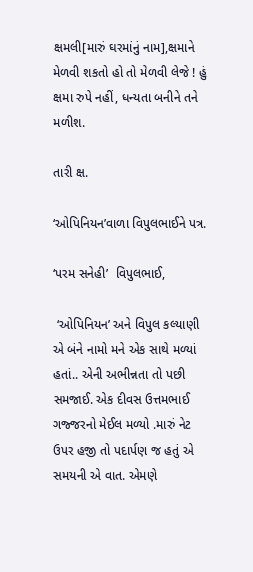ક્ષમલી[મારું ઘરમાંનું નામ],ક્ષમાને મેળવી શકતો હો તો મેળવી લેજે ! હું ક્ષમા રુપે નહીં, ધન્યતા બનીને તને મળીશ.

તારી ક્ષ.

‘ઓપિનિયન’વાળા વિપુલભાઈને પત્ર.

‘પરમ સનેહી’  વિપુલભાઈ,

 ‘ઓપિનિયન’ અને વિપુલ કલ્યાણી એ બંને નામો મને એક સાથે મળ્યાં હતાં.. એની અભીન્નતા તો પછી સમજાઈ. એક દીવસ ઉત્તમભાઈ ગજ્જરનો મેઈલ મળ્યો .મારું નેટ ઉપર હજી તો પદાર્પણ જ હતું એ સમયની એ વાત. એમણે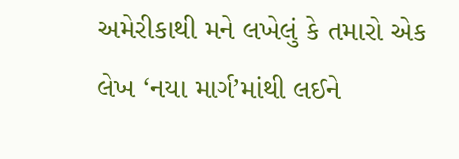અમેરીકાથી મને લખેલું કે તમારો એક લેખ ‘નયા માર્ગ’માંથી લઈને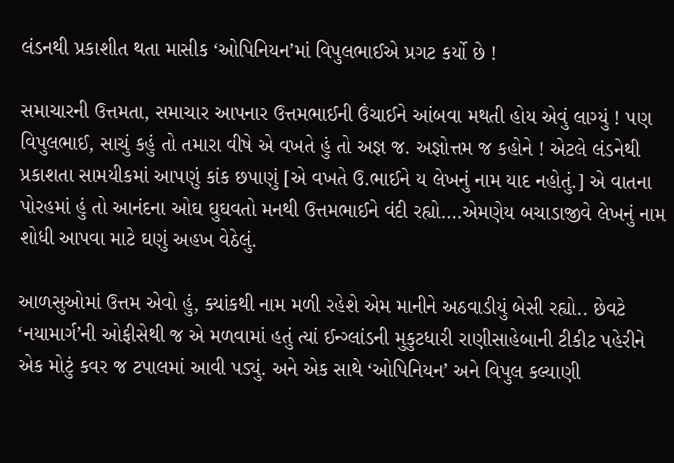લંડનથી પ્રકાશીત થતા માસીક ‘ઓપિનિયન’માં વિપુલભાઈએ પ્રગટ કર્યો છે !

સમાચારની ઉત્તમતા, સમાચાર આપનાર ઉત્તમભાઈની ઉંચાઈને આંબવા મથતી હોય એવું લાગ્યું ! પણ વિપુલભાઈ, સાચું કહું તો તમારા વીષે એ વખતે હું તો અજ્ઞ જ. અજ્ઞોત્તમ જ કહોને ! એટલે લંડનેથી પ્રકાશતા સામયીકમાં આપણું કાંક છપાણું [એ વખતે ઉ.ભાઈને ય લેખનું નામ યાદ નહોતું.] એ વાતના પોરહમાં હું તો આનંદના ઓઘ ઘુઘવતો મનથી ઉત્તમભાઈને વંદી રહ્યો….એમણેય બચાડાજીવે લેખનું નામ શોધી આપવા માટે ઘણું અહખ વેઠેલું.

આળસુઓમાં ઉત્તમ એવો હું, ક્યાંકથી નામ મળી રહેશે એમ માનીને અઠવાડીયું બેસી રહ્યો.. છેવટે ‘નયામાર્ગ’ની ઓફીસેથી જ એ મળવામાં હતું ત્યાં ઈન્ગ્લાંડની મુકુટધારી રાણીસાહેબાની ટીકીટ પહેરીને એક મોટું કવર જ ટપાલમાં આવી પડ્યું. અને એક સાથે ‘ઓપિનિયન’ અને વિપુલ કલ્યાણી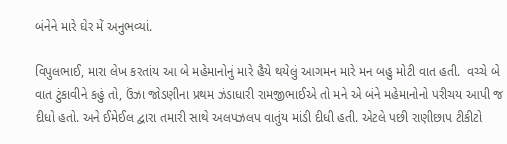બંનેને મારે ઘેર મેં અનુભવ્યાં.

વિપુલભાઈ, મારા લેખ કરતાંય આ બે મહેમાનોનું મારે હૈયે થયેલું આગમન મારે મન બહુ મોટી વાત હતી.  વચ્ચે બે વાત ટુંકાવીને કહું તો, ઉંઝા જોડણીના પ્રથમ ઝંડાધારી રામજીભાઈએ તો મને એ બંને મહેમાનોનો પરીચય આપી જ દીધો હતો. અને ઈમેઈલ દ્વારા તમારી સાથે અલપઝલપ વાતુંય માંડી દીધી હતી. એટલે પછી રાણીછાપ ટીકીટો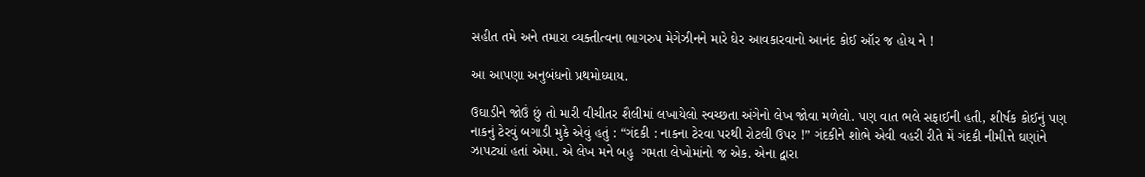સહીત તમે અને તમારા વ્યક્તીત્વના ભાગરુપ મેગેઝીનને મારે ઘેર આવકારવાનો આનંદ કોઈ ઑર જ હોય ને !

આ આપણા અનુબંધનો પ્રથમોધ્યાય.

ઉઘાડીને જોઉં છું તો મારી વીચીતર શૈલીમાં લખાયેલો સ્વચ્છતા અંગેનો લેખ જોવા મળેલો. પણ વાત ભલે સફાઈની હતી, શીર્ષક કોઈનું પણ નાકનું ટેરવું બગાડી મુકે એવું હતું : “ગંદકી : નાકના ટેરવા પરથી રોટલી ઉપર !” ગંદકીને શોભે એવી વહરી રીતે મેં ગંદકી નીમીત્તે ઘણાંને ઝાપટ્યાં હતાં એમા. એ લેખ મને બહુ  ગમતા લેખોમાંનો જ એક. એના દ્વારા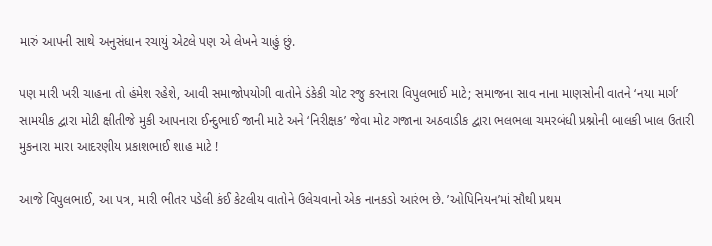મારું આપની સાથે અનુસંધાન રચાયું એટલે પણ એ લેખને ચાહું છું.

પણ મારી ખરી ચાહના તો હંમેશ રહેશે, આવી સમાજોપયોગી વાતોને ડંકેકી ચોટ રજુ કરનારા વિપુલભાઈ માટે; સમાજના સાવ નાના માણસોની વાતને ‘નયા માર્ગ’ સામયીક દ્વારા મોટી ક્ષીતીજે મુકી આપનારા ઈન્દુભાઈ જાની માટે અને ‘નિરીક્ષક’ જેવા મોટ ગજાના અઠવાડીક દ્વારા ભલભલા ચમરબંધી પ્રશ્નોની બાલકી ખાલ ઉતારી મુકનારા મારા આદરણીય પ્રકાશભાઈ શાહ માટે !

આજે વિપુલભાઈ, આ પત્ર, મારી ભીતર પડેલી કંઈ કેટલીય વાતોને ઉલેચવાનો એક નાનકડો આરંભ છે. ’ઓપિનિયન’માં સૌથી પ્રથમ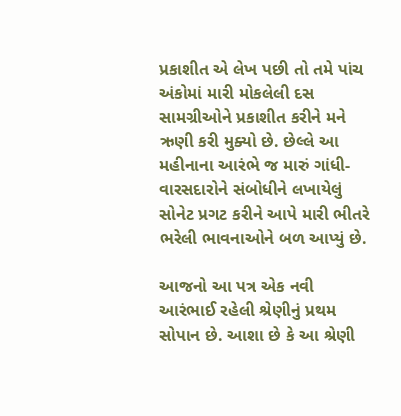પ્રકાશીત એ લેખ પછી તો તમે પાંચ અંકોમાં મારી મોકલેલી દસ સામગ્રીઓને પ્રકાશીત કરીને મને ઋણી કરી મુક્યો છે. છેલ્લે આ મહીનાના આરંભે જ મારું ગાંધી-વારસદારોને સંબોધીને લખાયેલું સોનેટ પ્રગટ કરીને આપે મારી ભીતરે ભરેલી ભાવનાઓને બળ આપ્યું છે.

આજનો આ પત્ર એક નવી આરંભાઈ રહેલી શ્રેણીનું પ્રથમ સોપાન છે. આશા છે કે આ શ્રેણી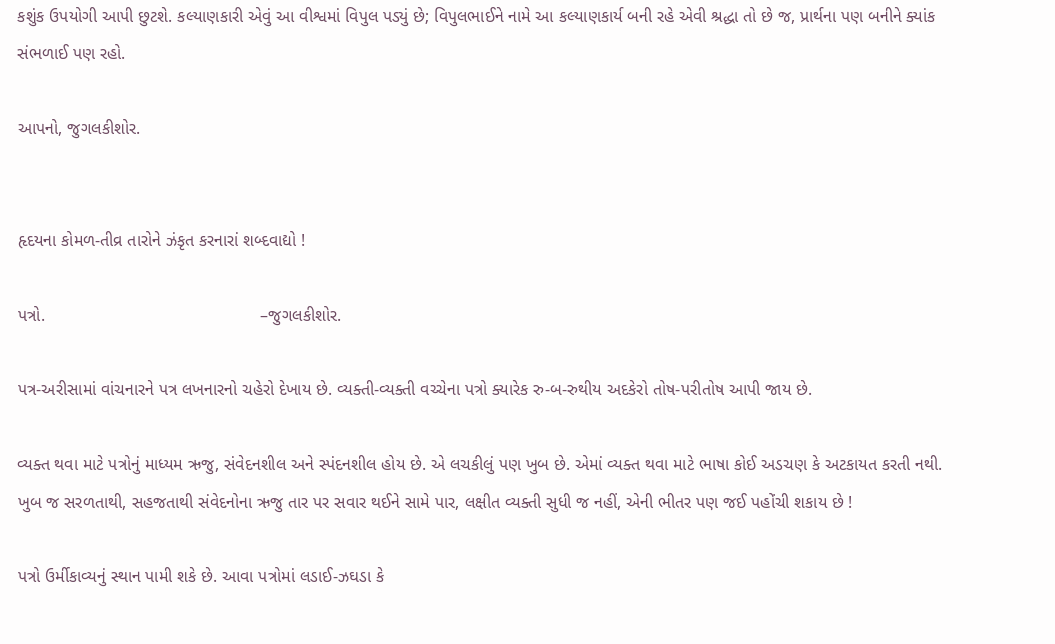કશુંક ઉપયોગી આપી છુટશે. કલ્યાણકારી એવું આ વીશ્વમાં વિપુલ પડ્યું છે; વિપુલભાઈને નામે આ કલ્યાણકાર્ય બની રહે એવી શ્રદ્ધા તો છે જ, પ્રાર્થના પણ બનીને ક્યાંક સંભળાઈ પણ રહો.

આપનો, જુગલકીશોર.


હૃદયના કોમળ-તીવ્ર તારોને ઝંકૃત કરનારાં શબ્દવાદ્યો !

પત્રો.                                             –જુગલકીશોર.

પત્ર-અરીસામાં વાંચનારને પત્ર લખનારનો ચહેરો દેખાય છે. વ્યક્તી-વ્યક્તી વચ્ચેના પત્રો ક્યારેક રુ-બ-રુથીય અદકેરો તોષ-પરીતોષ આપી જાય છે.

વ્યક્ત થવા માટે પત્રોનું માધ્યમ ઋજુ, સંવેદનશીલ અને સ્પંદનશીલ હોય છે. એ લચકીલું પણ ખુબ છે. એમાં વ્યક્ત થવા માટે ભાષા કોઈ અડચણ કે અટકાયત કરતી નથી. ખુબ જ સરળતાથી, સહજતાથી સંવેદનોના ઋજુ તાર પર સવાર થઈને સામે પાર, લક્ષીત વ્યક્તી સુધી જ નહીં, એની ભીતર પણ જઈ પહોંચી શકાય છે !

પત્રો ઉર્મીકાવ્યનું સ્થાન પામી શકે છે. આવા પત્રોમાં લડાઈ-ઝઘડા કે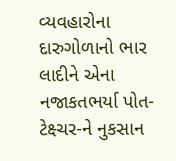વ્યવહારોના દારુગોળાનો ભાર લાદીને એના નજાકતભર્યા પોત-ટેક્ષ્ચર-ને નુકસાન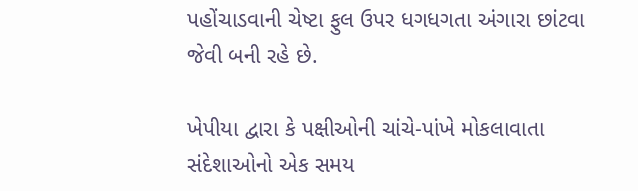પહોંચાડવાની ચેષ્ટા ફુલ ઉપર ધગધગતા અંગારા છાંટવા જેવી બની રહે છે.

ખેપીયા દ્વારા કે પક્ષીઓની ચાંચે-પાંખે મોકલાવાતા સંદેશાઓનો એક સમય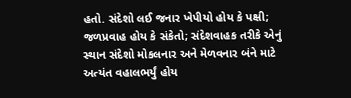હતો. સંદેશો લઈ જનાર ખેપીયો હોય કે પક્ષી; જળપ્રવાહ હોય કે સંકેતો; સંદેશવાહક તરીકે એનું સ્થાન સંદેશો મોકલનાર અને મેળવનાર બંને માટે અત્યંત વહાલભર્યું હોય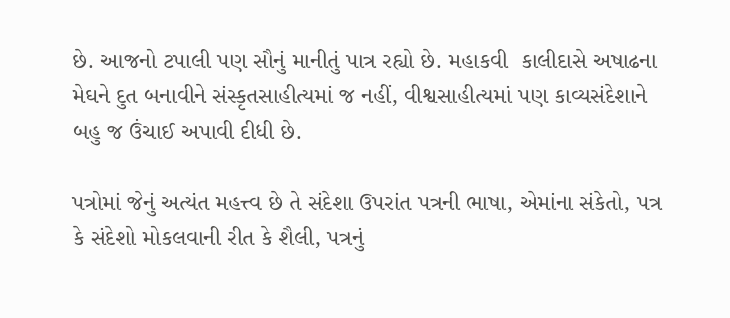છે. આજનો ટપાલી પણ સૌનું માનીતું પાત્ર રહ્યો છે. મહાકવી  કાલીદાસે અષાઢના મેઘને દુત બનાવીને સંસ્કૃતસાહીત્યમાં જ નહીં, વીશ્વસાહીત્યમાં પણ કાવ્યસંદેશાને બહુ જ ઉંચાઈ અપાવી દીધી છે.

પત્રોમાં જેનું અત્યંત મહત્ત્વ છે તે સંદેશા ઉપરાંત પત્રની ભાષા, એમાંના સંકેતો, પત્ર કે સંદેશો મોકલવાની રીત કે શૈલી, પત્રનું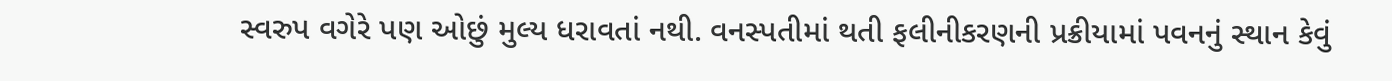સ્વરુપ વગેરે પણ ઓછું મુલ્ય ધરાવતાં નથી. વનસ્પતીમાં થતી ફલીનીકરણની પ્રક્રીયામાં પવનનું સ્થાન કેવું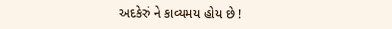અદકેરું ને કાવ્યમય હોય છે !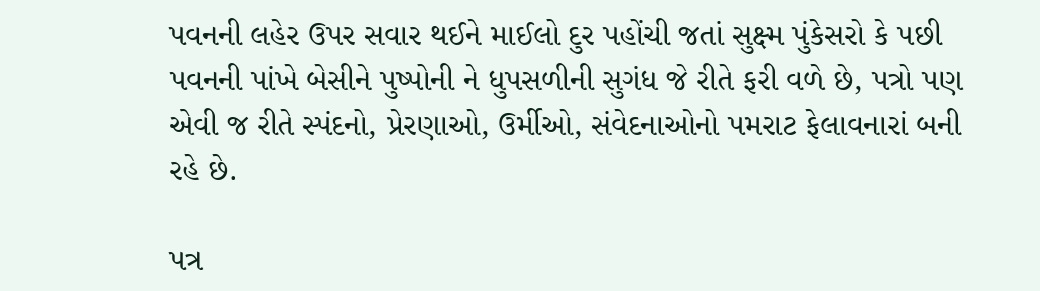પવનની લહેર ઉપર સવાર થઈને માઈલો દુર પહોંચી જતાં સુક્ષ્મ પુંકેસરો કે પછી પવનની પાંખે બેસીને પુષ્પોની ને ધુપસળીની સુગંધ જે રીતે ફરી વળે છે, પત્રો પણ એવી જ રીતે સ્પંદનો, પ્રેરણાઓ, ઉર્મીઓ, સંવેદનાઓનો પમરાટ ફેલાવનારાં બની રહે છે.

પત્ર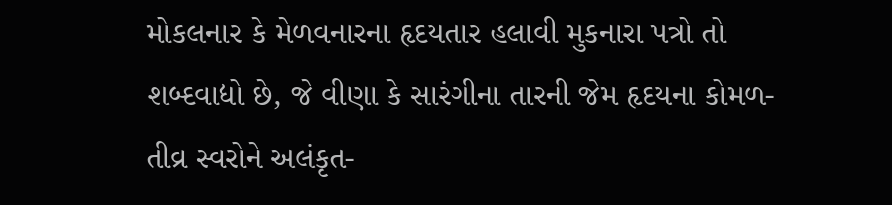મોકલનાર કે મેળવનારના હૃદયતાર હલાવી મુકનારા પત્રો તો શબ્દવાદ્યો છે, જે વીણા કે સારંગીના તારની જેમ હૃદયના કોમળ-તીવ્ર સ્વરોને અલંકૃત-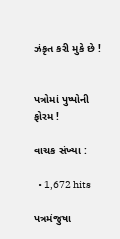ઝંકૃત કરી મુકે છે !


પત્રોમાં પુષ્પોની ફોરમ !

વાચક સંખ્યા :

  • 1,672 hits

પત્રમંજુષા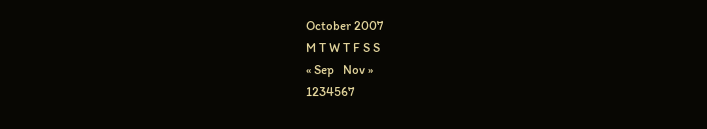October 2007
M T W T F S S
« Sep   Nov »
1234567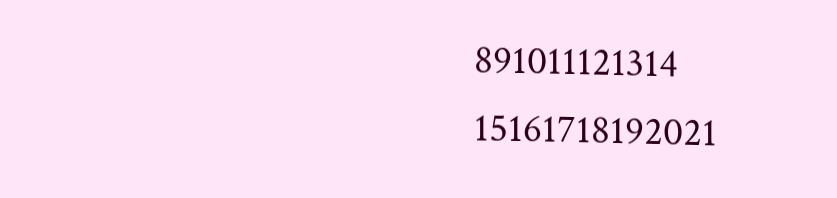891011121314
15161718192021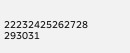22232425262728
293031